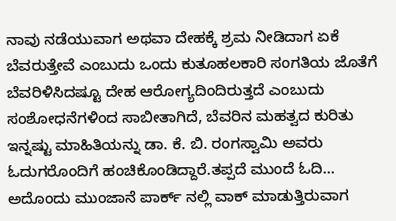ನಾವು ನಡೆಯುವಾಗ ಅಥವಾ ದೇಹಕ್ಕೆ ಶ್ರಮ ನೀಡಿದಾಗ ಏಕೆ ಬೆವರುತ್ತೇವೆ ಎಂಬುದು ಒಂದು ಕುತೂಹಲಕಾರಿ ಸಂಗತಿಯ ಜೊತೆಗೆ ಬೆವರಿಳಿಸಿದಷ್ಟೂ ದೇಹ ಆರೋಗ್ಯದಿಂದಿರುತ್ತದೆ ಎಂಬುದು ಸಂಶೋಧನೆಗಳಿಂದ ಸಾಬೀತಾಗಿದೆ, ಬೆವರಿನ ಮಹತ್ವದ ಕುರಿತು ಇನ್ನಷ್ಟು ಮಾಹಿತಿಯನ್ನು ಡಾ. ಕೆ. ಬಿ. ರಂಗಸ್ವಾಮಿ ಅವರು ಓದುಗರೊಂದಿಗೆ ಹಂಚಿಕೊಂಡಿದ್ದಾರೆ.ತಪ್ಪದೆ ಮುಂದೆ ಓದಿ…
ಅದೊಂದು ಮುಂಜಾನೆ ಪಾರ್ಕ್ ನಲ್ಲಿ ವಾಕ್ ಮಾಡುತ್ತಿರುವಾಗ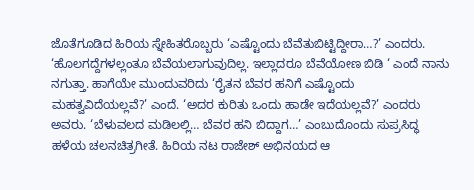ಜೊತೆಗೂಡಿದ ಹಿರಿಯ ಸ್ನೇಹಿತರೊಬ್ಬರು ‘ಎಷ್ಟೊಂದು ಬೆವೆತುಬಿಟ್ಟಿದ್ದೀರಾ…?’ ಎಂದರು. ‘ಹೊಲಗದ್ದೆಗಳಲ್ಲಂತೂ ಬೆವೆಯಲಾಗುವುದಿಲ್ಲ. ಇಲ್ಲಾದರೂ ಬೆವೆಯೋಣ ಬಿಡಿ ‘ ಎಂದೆ ನಾನು ನಗುತ್ತಾ. ಹಾಗೆಯೇ ಮುಂದುವರಿದು ‘ರೈತನ ಬೆವರ ಹನಿಗೆ ಎಷ್ಟೊಂದು ಮಹತ್ವವಿದೆಯಲ್ಲವೆ?’ ಎಂದೆ. ‘ಅದರ ಕುರಿತು ಒಂದು ಹಾಡೇ ಇದೆಯಲ್ಲವೆ?’ ಎಂದರು ಅವರು. ‘ಬೆಳುವಲದ ಮಡಿಲಲ್ಲಿ… ಬೆವರ ಹನಿ ಬಿದ್ದಾಗ…’ ಎಂಬುದೊಂದು ಸುಪ್ರಸಿದ್ಧ ಹಳೆಯ ಚಲನಚಿತ್ರಗೀತೆ. ಹಿರಿಯ ನಟ ರಾಜೇಶ್ ಅಭಿನಯದ ಆ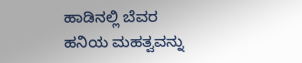ಹಾಡಿನಲ್ಲಿ ಬೆವರ ಹನಿಯ ಮಹತ್ವವನ್ನು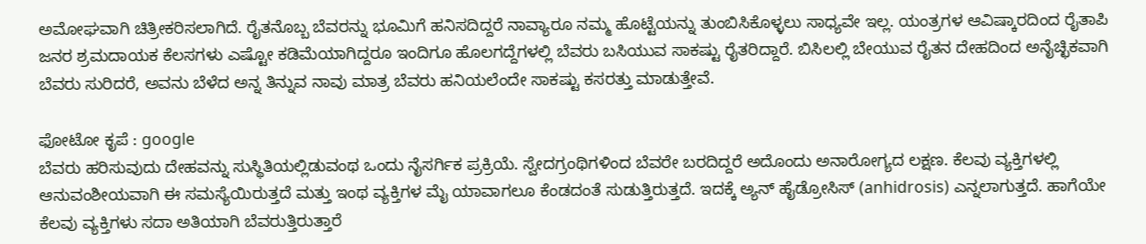ಅಮೋಘವಾಗಿ ಚಿತ್ರೀಕರಿಸಲಾಗಿದೆ. ರೈತನೊಬ್ಬ ಬೆವರನ್ನು ಭೂಮಿಗೆ ಹನಿಸದಿದ್ದರೆ ನಾವ್ಯಾರೂ ನಮ್ಮ ಹೊಟ್ಟೆಯನ್ನು ತುಂಬಿಸಿಕೊಳ್ಳಲು ಸಾಧ್ಯವೇ ಇಲ್ಲ. ಯಂತ್ರಗಳ ಆವಿಷ್ಕಾರದಿಂದ ರೈತಾಪಿ ಜನರ ಶ್ರಮದಾಯಕ ಕೆಲಸಗಳು ಎಷ್ಟೋ ಕಡಿಮೆಯಾಗಿದ್ದರೂ ಇಂದಿಗೂ ಹೊಲಗದ್ದೆಗಳಲ್ಲಿ ಬೆವರು ಬಸಿಯುವ ಸಾಕಷ್ಟು ರೈತರಿದ್ದಾರೆ. ಬಿಸಿಲಲ್ಲಿ ಬೇಯುವ ರೈತನ ದೇಹದಿಂದ ಅನೈಚ್ಛಿಕವಾಗಿ ಬೆವರು ಸುರಿದರೆ, ಅವನು ಬೆಳೆದ ಅನ್ನ ತಿನ್ನುವ ನಾವು ಮಾತ್ರ ಬೆವರು ಹನಿಯಲೆಂದೇ ಸಾಕಷ್ಟು ಕಸರತ್ತು ಮಾಡುತ್ತೇವೆ.

ಫೋಟೋ ಕೃಪೆ : google
ಬೆವರು ಹರಿಸುವುದು ದೇಹವನ್ನು ಸುಸ್ಥಿತಿಯಲ್ಲಿಡುವಂಥ ಒಂದು ನೈಸರ್ಗಿಕ ಪ್ರಕ್ರಿಯೆ. ಸ್ವೇದಗ್ರಂಥಿಗಳಿಂದ ಬೆವರೇ ಬರದಿದ್ದರೆ ಅದೊಂದು ಅನಾರೋಗ್ಯದ ಲಕ್ಷಣ. ಕೆಲವು ವ್ಯಕ್ತಿಗಳಲ್ಲಿ ಆನುವಂಶೀಯವಾಗಿ ಈ ಸಮಸ್ಯೆಯಿರುತ್ತದೆ ಮತ್ತು ಇಂಥ ವ್ಯಕ್ತಿಗಳ ಮೈ ಯಾವಾಗಲೂ ಕೆಂಡದಂತೆ ಸುಡುತ್ತಿರುತ್ತದೆ. ಇದಕ್ಕೆ ಅ್ಯನ್ ಹೈಡ್ರೋಸಿಸ್ (anhidrosis) ಎನ್ನಲಾಗುತ್ತದೆ. ಹಾಗೆಯೇ ಕೆಲವು ವ್ಯಕ್ತಿಗಳು ಸದಾ ಅತಿಯಾಗಿ ಬೆವರುತ್ತಿರುತ್ತಾರೆ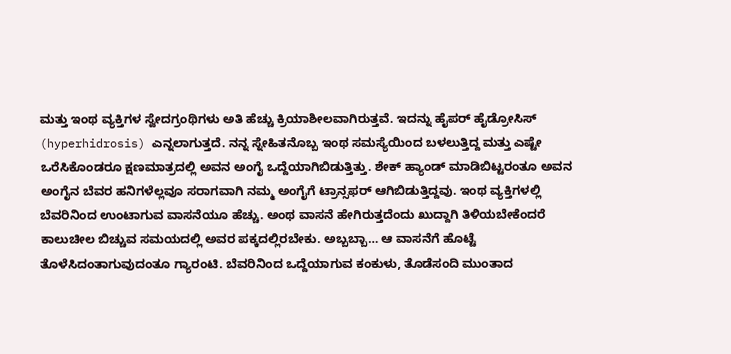ಮತ್ತು ಇಂಥ ವ್ಯಕ್ತಿಗಳ ಸ್ವೇದಗ್ರಂಥಿಗಳು ಅತಿ ಹೆಚ್ಚು ಕ್ರಿಯಾಶೀಲವಾಗಿರುತ್ತವೆ. ಇದನ್ನು ಹೈಪರ್ ಹೈಡ್ರೋಸಿಸ್ (hyperhidrosis) ಎನ್ನಲಾಗುತ್ತದೆ. ನನ್ನ ಸ್ನೇಹಿತನೊಬ್ಬ ಇಂಥ ಸಮಸ್ಯೆಯಿಂದ ಬಳಲುತ್ತಿದ್ದ ಮತ್ತು ಎಷ್ಟೇ ಒರೆಸಿಕೊಂಡರೂ ಕ್ಷಣಮಾತ್ರದಲ್ಲಿ ಅವನ ಅಂಗೈ ಒದ್ದೆಯಾಗಿಬಿಡುತ್ತಿತ್ತು. ಶೇಕ್ ಹ್ಯಾಂಡ್ ಮಾಡಿಬಿಟ್ಟರಂತೂ ಅವನ ಅಂಗೈನ ಬೆವರ ಹನಿಗಳೆಲ್ಲವೂ ಸರಾಗವಾಗಿ ನಮ್ಮ ಅಂಗೈಗೆ ಟ್ರಾನ್ಸಫರ್ ಆಗಿಬಿಡುತ್ತಿದ್ದವು. ಇಂಥ ವ್ಯಕ್ತಿಗಳಲ್ಲಿ ಬೆವರಿನಿಂದ ಉಂಟಾಗುವ ವಾಸನೆಯೂ ಹೆಚ್ಚು. ಅಂಥ ವಾಸನೆ ಹೇಗಿರುತ್ತದೆಂದು ಖುದ್ದಾಗಿ ತಿಳಿಯಬೇಕೆಂದರೆ ಕಾಲುಚೀಲ ಬಿಚ್ಚುವ ಸಮಯದಲ್ಲಿ ಅವರ ಪಕ್ಕದಲ್ಲಿರಬೇಕು. ಅಬ್ಬಬ್ಬಾ… ಆ ವಾಸನೆಗೆ ಹೊಟ್ಟೆ ತೊಳೆಸಿದಂತಾಗುವುದಂತೂ ಗ್ಯಾರಂಟಿ. ಬೆವರಿನಿಂದ ಒದ್ದೆಯಾಗುವ ಕಂಕುಳು, ತೊಡೆಸಂದಿ ಮುಂತಾದ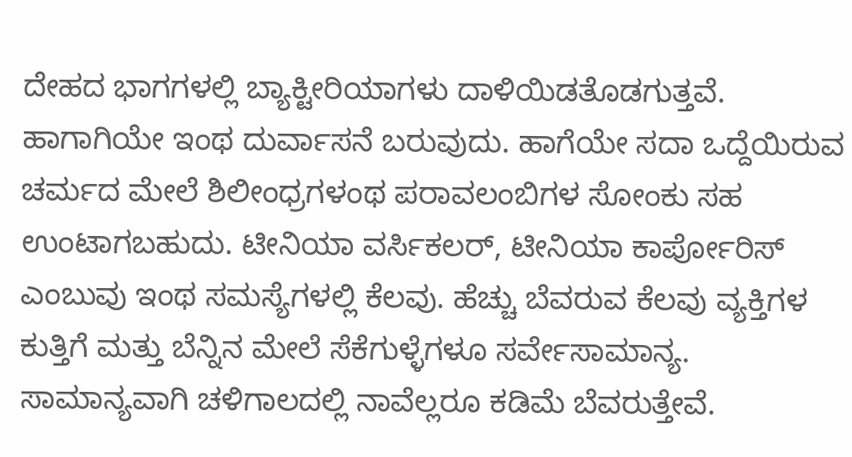ದೇಹದ ಭಾಗಗಳಲ್ಲಿ ಬ್ಯಾಕ್ಟೀರಿಯಾಗಳು ದಾಳಿಯಿಡತೊಡಗುತ್ತವೆ. ಹಾಗಾಗಿಯೇ ಇಂಥ ದುರ್ವಾಸನೆ ಬರುವುದು. ಹಾಗೆಯೇ ಸದಾ ಒದ್ದೆಯಿರುವ ಚರ್ಮದ ಮೇಲೆ ಶಿಲೀಂಧ್ರಗಳಂಥ ಪರಾವಲಂಬಿಗಳ ಸೋಂಕು ಸಹ ಉಂಟಾಗಬಹುದು. ಟೀನಿಯಾ ವರ್ಸಿಕಲರ್, ಟೀನಿಯಾ ಕಾರ್ಪೋರಿಸ್ ಎಂಬುವು ಇಂಥ ಸಮಸ್ಯೆಗಳಲ್ಲಿ ಕೆಲವು. ಹೆಚ್ಚು ಬೆವರುವ ಕೆಲವು ವ್ಯಕ್ತಿಗಳ ಕುತ್ತಿಗೆ ಮತ್ತು ಬೆನ್ನಿನ ಮೇಲೆ ಸೆಕೆಗುಳ್ಳೆಗಳೂ ಸರ್ವೇಸಾಮಾನ್ಯ.
ಸಾಮಾನ್ಯವಾಗಿ ಚಳಿಗಾಲದಲ್ಲಿ ನಾವೆಲ್ಲರೂ ಕಡಿಮೆ ಬೆವರುತ್ತೇವೆ.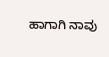ಹಾಗಾಗಿ ನಾವು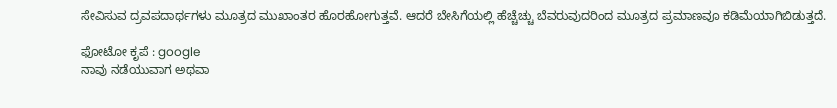ಸೇವಿಸುವ ದ್ರವಪದಾರ್ಥಗಳು ಮೂತ್ರದ ಮುಖಾಂತರ ಹೊರಹೋಗುತ್ತವೆ. ಆದರೆ ಬೇಸಿಗೆಯಲ್ಲಿ ಹೆಚ್ಚೆಚ್ಚು ಬೆವರುವುದರಿಂದ ಮೂತ್ರದ ಪ್ರಮಾಣವೂ ಕಡಿಮೆಯಾಗಿಬಿಡುತ್ತದೆ.

ಫೋಟೋ ಕೃಪೆ : google
ನಾವು ನಡೆಯುವಾಗ ಅಥವಾ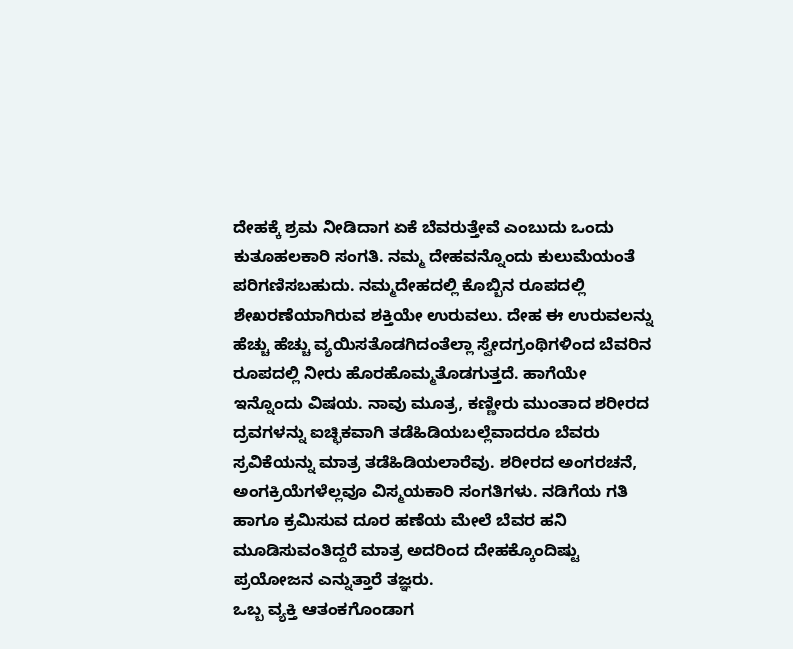ದೇಹಕ್ಕೆ ಶ್ರಮ ನೀಡಿದಾಗ ಏಕೆ ಬೆವರುತ್ತೇವೆ ಎಂಬುದು ಒಂದು ಕುತೂಹಲಕಾರಿ ಸಂಗತಿ. ನಮ್ಮ ದೇಹವನ್ನೊಂದು ಕುಲುಮೆಯಂತೆ ಪರಿಗಣಿಸಬಹುದು. ನಮ್ಮದೇಹದಲ್ಲಿ ಕೊಬ್ಬಿನ ರೂಪದಲ್ಲಿ ಶೇಖರಣೆಯಾಗಿರುವ ಶಕ್ತಿಯೇ ಉರುವಲು. ದೇಹ ಈ ಉರುವಲನ್ನು ಹೆಚ್ಚು ಹೆಚ್ಚು ವ್ಯಯಿಸತೊಡಗಿದಂತೆಲ್ಲಾ ಸ್ವೇದಗ್ರಂಥಿಗಳಿಂದ ಬೆವರಿನ ರೂಪದಲ್ಲಿ ನೀರು ಹೊರಹೊಮ್ಮತೊಡಗುತ್ತದೆ. ಹಾಗೆಯೇ ಇನ್ನೊಂದು ವಿಷಯ. ನಾವು ಮೂತ್ರ, ಕಣ್ಣೀರು ಮುಂತಾದ ಶರೀರದ ದ್ರವಗಳನ್ನು ಐಚ್ಛಿಕವಾಗಿ ತಡೆಹಿಡಿಯಬಲ್ಲೆವಾದರೂ ಬೆವರು ಸ್ರವಿಕೆಯನ್ನು ಮಾತ್ರ ತಡೆಹಿಡಿಯಲಾರೆವು. ಶರೀರದ ಅಂಗರಚನೆ, ಅಂಗಕ್ರಿಯೆಗಳೆಲ್ಲವೂ ವಿಸ್ಮಯಕಾರಿ ಸಂಗತಿಗಳು. ನಡಿಗೆಯ ಗತಿ ಹಾಗೂ ಕ್ರಮಿಸುವ ದೂರ ಹಣೆಯ ಮೇಲೆ ಬೆವರ ಹನಿ ಮೂಡಿಸುವಂತಿದ್ದರೆ ಮಾತ್ರ ಅದರಿಂದ ದೇಹಕ್ಕೊಂದಿಷ್ಟು ಪ್ರಯೋಜನ ಎನ್ನುತ್ತಾರೆ ತಜ್ಞರು.
ಒಬ್ಬ ವ್ಯಕ್ತಿ ಆತಂಕಗೊಂಡಾಗ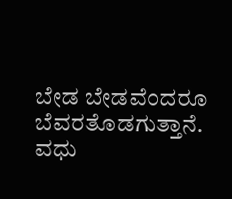ಬೇಡ ಬೇಡವೆಂದರೂ ಬೆವರತೊಡಗುತ್ತಾನೆ. ವಧು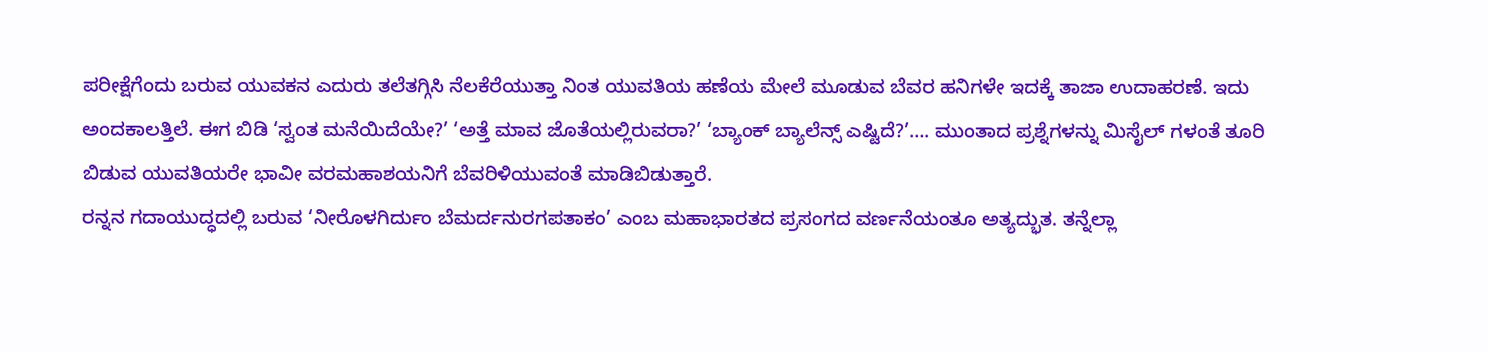ಪರೀಕ್ಷೆಗೆಂದು ಬರುವ ಯುವಕನ ಎದುರು ತಲೆತಗ್ಗಿಸಿ ನೆಲಕೆರೆಯುತ್ತಾ ನಿಂತ ಯುವತಿಯ ಹಣೆಯ ಮೇಲೆ ಮೂಡುವ ಬೆವರ ಹನಿಗಳೇ ಇದಕ್ಕೆ ತಾಜಾ ಉದಾಹರಣೆ. ಇದು ಅಂದಕಾಲತ್ತಿಲೆ. ಈಗ ಬಿಡಿ ‘ಸ್ವಂತ ಮನೆಯಿದೆಯೇ?’ ‘ಅತ್ತೆ ಮಾವ ಜೊತೆಯಲ್ಲಿರುವರಾ?’ ‘ಬ್ಯಾಂಕ್ ಬ್ಯಾಲೆನ್ಸ್ ಎಷ್ಟಿದೆ?’…. ಮುಂತಾದ ಪ್ರಶ್ನೆಗಳನ್ನು ಮಿಸೈಲ್ ಗಳಂತೆ ತೂರಿ ಬಿಡುವ ಯುವತಿಯರೇ ಭಾವೀ ವರಮಹಾಶಯನಿಗೆ ಬೆವರಿಳಿಯುವಂತೆ ಮಾಡಿಬಿಡುತ್ತಾರೆ.
ರನ್ನನ ಗದಾಯುದ್ಧದಲ್ಲಿ ಬರುವ ‘ನೀರೊಳಗಿರ್ದುಂ ಬೆಮರ್ದನುರಗಪತಾಕಂ’ ಎಂಬ ಮಹಾಭಾರತದ ಪ್ರಸಂಗದ ವರ್ಣನೆಯಂತೂ ಅತ್ಯದ್ಭುತ. ತನ್ನೆಲ್ಲಾ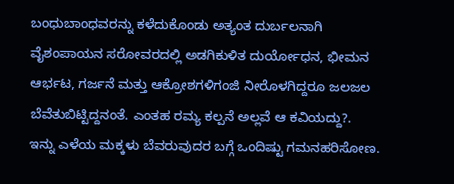ಬಂಧುಬಾಂಧವರನ್ನು ಕಳೆದುಕೊಂಡು ಅತ್ಯಂತ ದುರ್ಬಲನಾಗಿ ವೈಶಂಪಾಯನ ಸರೋವರದಲ್ಲಿ ಅಡಗಿಕುಳಿತ ದುರ್ಯೋಧನ, ಭೀಮನ ಆರ್ಭಟ, ಗರ್ಜನೆ ಮತ್ತು ಆಕ್ರೋಶಗಳಿಗಂಜಿ ನೀರೊಳಗಿದ್ದರೂ ಜಲಜಲ ಬೆವೆತುಬಿಟ್ಟಿದ್ದನಂತೆ. ಎಂತಹ ರಮ್ಯ ಕಲ್ಪನೆ ಅಲ್ಲವೆ ಆ ಕವಿಯದ್ದು?.
ಇನ್ನು ಎಳೆಯ ಮಕ್ಕಳು ಬೆವರುವುದರ ಬಗ್ಗೆ ಒಂದಿಷ್ಟು ಗಮನಹರಿಸೋಣ.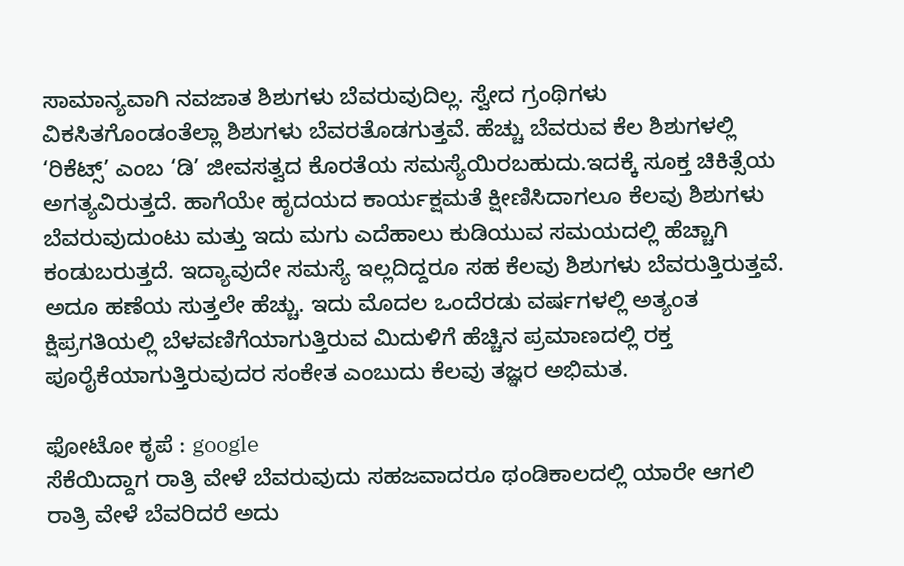ಸಾಮಾನ್ಯವಾಗಿ ನವಜಾತ ಶಿಶುಗಳು ಬೆವರುವುದಿಲ್ಲ. ಸ್ವೇದ ಗ್ರಂಥಿಗಳು ವಿಕಸಿತಗೊಂಡಂತೆಲ್ಲಾ ಶಿಶುಗಳು ಬೆವರತೊಡಗುತ್ತವೆ. ಹೆಚ್ಚು ಬೆವರುವ ಕೆಲ ಶಿಶುಗಳಲ್ಲಿ ‘ರಿಕೆಟ್ಸ್’ ಎಂಬ ‘ಡಿ’ ಜೀವಸತ್ವದ ಕೊರತೆಯ ಸಮಸ್ಯೆಯಿರಬಹುದು.ಇದಕ್ಕೆ ಸೂಕ್ತ ಚಿಕಿತ್ಸೆಯ ಅಗತ್ಯವಿರುತ್ತದೆ. ಹಾಗೆಯೇ ಹೃದಯದ ಕಾರ್ಯಕ್ಷಮತೆ ಕ್ಷೀಣಿಸಿದಾಗಲೂ ಕೆಲವು ಶಿಶುಗಳು ಬೆವರುವುದುಂಟು ಮತ್ತು ಇದು ಮಗು ಎದೆಹಾಲು ಕುಡಿಯುವ ಸಮಯದಲ್ಲಿ ಹೆಚ್ಚಾಗಿ ಕಂಡುಬರುತ್ತದೆ. ಇದ್ಯಾವುದೇ ಸಮಸ್ಯೆ ಇಲ್ಲದಿದ್ದರೂ ಸಹ ಕೆಲವು ಶಿಶುಗಳು ಬೆವರುತ್ತಿರುತ್ತವೆ. ಅದೂ ಹಣೆಯ ಸುತ್ತಲೇ ಹೆಚ್ಚು. ಇದು ಮೊದಲ ಒಂದೆರಡು ವರ್ಷಗಳಲ್ಲಿ ಅತ್ಯಂತ ಕ್ಷಿಪ್ರಗತಿಯಲ್ಲಿ ಬೆಳವಣಿಗೆಯಾಗುತ್ತಿರುವ ಮಿದುಳಿಗೆ ಹೆಚ್ಚಿನ ಪ್ರಮಾಣದಲ್ಲಿ ರಕ್ತ ಪೂರೈಕೆಯಾಗುತ್ತಿರುವುದರ ಸಂಕೇತ ಎಂಬುದು ಕೆಲವು ತಜ್ಞರ ಅಭಿಮತ.

ಫೋಟೋ ಕೃಪೆ : google
ಸೆಕೆಯಿದ್ದಾಗ ರಾತ್ರಿ ವೇಳೆ ಬೆವರುವುದು ಸಹಜವಾದರೂ ಥಂಡಿಕಾಲದಲ್ಲಿ ಯಾರೇ ಆಗಲಿ ರಾತ್ರಿ ವೇಳೆ ಬೆವರಿದರೆ ಅದು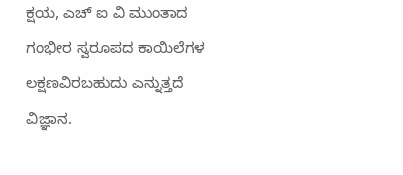ಕ್ಷಯ, ಎಚ್ ಐ ವಿ ಮುಂತಾದ ಗಂಭೀರ ಸ್ವರೂಪದ ಕಾಯಿಲೆಗಳ ಲಕ್ಷಣವಿರಬಹುದು ಎನ್ನುತ್ತದೆ ವಿಜ್ಞಾನ.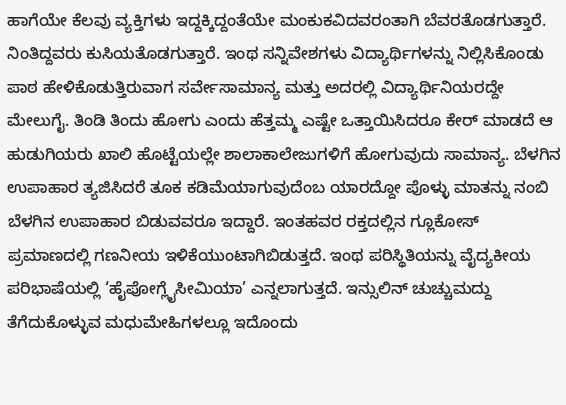ಹಾಗೆಯೇ ಕೆಲವು ವ್ಯಕ್ತಿಗಳು ಇದ್ದಕ್ಕಿದ್ದಂತೆಯೇ ಮಂಕುಕವಿದವರಂತಾಗಿ ಬೆವರತೊಡಗುತ್ತಾರೆ. ನಿಂತಿದ್ದವರು ಕುಸಿಯತೊಡಗುತ್ತಾರೆ. ಇಂಥ ಸನ್ನಿವೇಶಗಳು ವಿದ್ಯಾರ್ಥಿಗಳನ್ನು ನಿಲ್ಲಿಸಿಕೊಂಡು ಪಾಠ ಹೇಳಿಕೊಡುತ್ತಿರುವಾಗ ಸರ್ವೇಸಾಮಾನ್ಯ ಮತ್ತು ಅದರಲ್ಲಿ ವಿದ್ಯಾರ್ಥಿನಿಯರದ್ದೇ ಮೇಲುಗೈ. ತಿಂಡಿ ತಿಂದು ಹೋಗು ಎಂದು ಹೆತ್ತಮ್ಮ ಎಷ್ಟೇ ಒತ್ತಾಯಿಸಿದರೂ ಕೇರ್ ಮಾಡದೆ ಆ ಹುಡುಗಿಯರು ಖಾಲಿ ಹೊಟ್ಟೆಯಲ್ಲೇ ಶಾಲಾಕಾಲೇಜುಗಳಿಗೆ ಹೋಗುವುದು ಸಾಮಾನ್ಯ. ಬೆಳಗಿನ ಉಪಾಹಾರ ತ್ಯಜಿಸಿದರೆ ತೂಕ ಕಡಿಮೆಯಾಗುವುದೆಂಬ ಯಾರದ್ದೋ ಪೊಳ್ಳು ಮಾತನ್ನು ನಂಬಿ ಬೆಳಗಿನ ಉಪಾಹಾರ ಬಿಡುವವರೂ ಇದ್ದಾರೆ. ಇಂತಹವರ ರಕ್ತದಲ್ಲಿನ ಗ್ಲೂಕೋಸ್ ಪ್ರಮಾಣದಲ್ಲಿ ಗಣನೀಯ ಇಳಿಕೆಯುಂಟಾಗಿಬಿಡುತ್ತದೆ. ಇಂಥ ಪರಿಸ್ಥಿತಿಯನ್ನು ವೈದ್ಯಕೀಯ ಪರಿಭಾಷೆಯಲ್ಲಿ ‘ಹೈಪೋಗ್ಲೈಸೀಮಿಯಾ’ ಎನ್ನಲಾಗುತ್ತದೆ. ಇನ್ಸುಲಿನ್ ಚುಚ್ಚುಮದ್ದು ತೆಗೆದುಕೊಳ್ಳುವ ಮಧುಮೇಹಿಗಳಲ್ಲೂ ಇದೊಂದು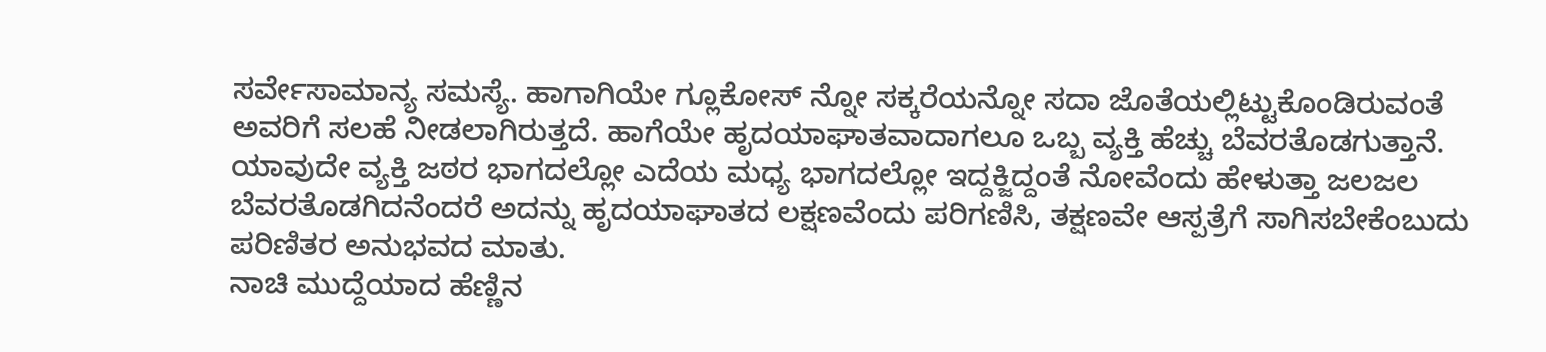ಸರ್ವೇಸಾಮಾನ್ಯ ಸಮಸ್ಯೆ. ಹಾಗಾಗಿಯೇ ಗ್ಲೂಕೋಸ್ ನ್ನೋ ಸಕ್ಕರೆಯನ್ನೋ ಸದಾ ಜೊತೆಯಲ್ಲಿಟ್ಟುಕೊಂಡಿರುವಂತೆ ಅವರಿಗೆ ಸಲಹೆ ನೀಡಲಾಗಿರುತ್ತದೆ. ಹಾಗೆಯೇ ಹೃದಯಾಘಾತವಾದಾಗಲೂ ಒಬ್ಬ ವ್ಯಕ್ತಿ ಹೆಚ್ಚು ಬೆವರತೊಡಗುತ್ತಾನೆ. ಯಾವುದೇ ವ್ಯಕ್ತಿ ಜಠರ ಭಾಗದಲ್ಲೋ ಎದೆಯ ಮಧ್ಯ ಭಾಗದಲ್ಲೋ ಇದ್ದಕ್ಜಿದ್ದಂತೆ ನೋವೆಂದು ಹೇಳುತ್ತಾ ಜಲಜಲ ಬೆವರತೊಡಗಿದನೆಂದರೆ ಅದನ್ನು ಹೃದಯಾಘಾತದ ಲಕ್ಷಣವೆಂದು ಪರಿಗಣಿಸಿ, ತಕ್ಷಣವೇ ಆಸ್ಪತ್ರೆಗೆ ಸಾಗಿಸಬೇಕೆಂಬುದು ಪರಿಣಿತರ ಅನುಭವದ ಮಾತು.
ನಾಚಿ ಮುದ್ದೆಯಾದ ಹೆಣ್ಣಿನ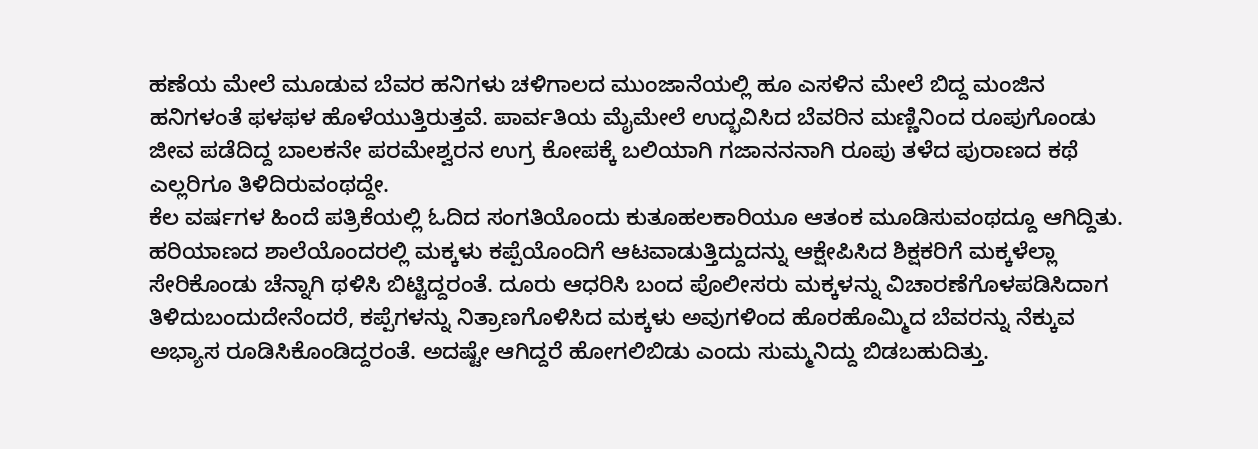ಹಣೆಯ ಮೇಲೆ ಮೂಡುವ ಬೆವರ ಹನಿಗಳು ಚಳಿಗಾಲದ ಮುಂಜಾನೆಯಲ್ಲಿ ಹೂ ಎಸಳಿನ ಮೇಲೆ ಬಿದ್ದ ಮಂಜಿನ ಹನಿಗಳಂತೆ ಫಳಫಳ ಹೊಳೆಯುತ್ತಿರುತ್ತವೆ. ಪಾರ್ವತಿಯ ಮೈಮೇಲೆ ಉದ್ಭವಿಸಿದ ಬೆವರಿನ ಮಣ್ಣಿನಿಂದ ರೂಪುಗೊಂಡು ಜೀವ ಪಡೆದಿದ್ದ ಬಾಲಕನೇ ಪರಮೇಶ್ವರನ ಉಗ್ರ ಕೋಪಕ್ಕೆ ಬಲಿಯಾಗಿ ಗಜಾನನನಾಗಿ ರೂಪು ತಳೆದ ಪುರಾಣದ ಕಥೆ ಎಲ್ಲರಿಗೂ ತಿಳಿದಿರುವಂಥದ್ದೇ.
ಕೆಲ ವರ್ಷಗಳ ಹಿಂದೆ ಪತ್ರಿಕೆಯಲ್ಲಿ ಓದಿದ ಸಂಗತಿಯೊಂದು ಕುತೂಹಲಕಾರಿಯೂ ಆತಂಕ ಮೂಡಿಸುವಂಥದ್ದೂ ಆಗಿದ್ದಿತು. ಹರಿಯಾಣದ ಶಾಲೆಯೊಂದರಲ್ಲಿ ಮಕ್ಕಳು ಕಪ್ಪೆಯೊಂದಿಗೆ ಆಟವಾಡುತ್ತಿದ್ದುದನ್ನು ಆಕ್ಷೇಪಿಸಿದ ಶಿಕ್ಷಕರಿಗೆ ಮಕ್ಕಳೆಲ್ಲಾ ಸೇರಿಕೊಂಡು ಚೆನ್ನಾಗಿ ಥಳಿಸಿ ಬಿಟ್ಟಿದ್ದರಂತೆ. ದೂರು ಆಧರಿಸಿ ಬಂದ ಪೊಲೀಸರು ಮಕ್ಕಳನ್ನು ವಿಚಾರಣೆಗೊಳಪಡಿಸಿದಾಗ ತಿಳಿದುಬಂದುದೇನೆಂದರೆ, ಕಪ್ಪೆಗಳನ್ನು ನಿತ್ರಾಣಗೊಳಿಸಿದ ಮಕ್ಕಳು ಅವುಗಳಿಂದ ಹೊರಹೊಮ್ಮಿದ ಬೆವರನ್ನು ನೆಕ್ಕುವ ಅಭ್ಯಾಸ ರೂಡಿಸಿಕೊಂಡಿದ್ದರಂತೆ. ಅದಷ್ಟೇ ಆಗಿದ್ದರೆ ಹೋಗಲಿಬಿಡು ಎಂದು ಸುಮ್ಮನಿದ್ದು ಬಿಡಬಹುದಿತ್ತು.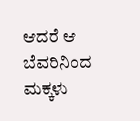ಆದರೆ ಆ ಬೆವರಿನಿಂದ ಮಕ್ಕಳು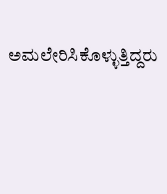ಅಮಲೇರಿಸಿಕೊಳ್ಳುತ್ತಿದ್ದರು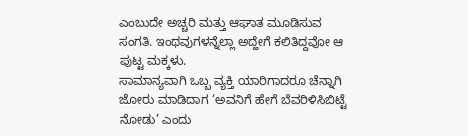ಎಂಬುದೇ ಅಚ್ಚರಿ ಮತ್ತು ಆಘಾತ ಮೂಡಿಸುವ ಸಂಗತಿ. ಇಂಥವುಗಳನ್ನೆಲ್ಲಾ ಅದ್ಹೇಗೆ ಕಲಿತಿದ್ದವೋ ಆ ಪುಟ್ಟ ಮಕ್ಕಳು.
ಸಾಮಾನ್ಯವಾಗಿ ಒಬ್ಬ ವ್ಯಕ್ತಿ ಯಾರಿಗಾದರೂ ಚೆನ್ನಾಗಿ ಜೋರು ಮಾಡಿದಾಗ ‘ಅವನಿಗೆ ಹೇಗೆ ಬೆವರಿಳಿಸಿಬಿಟ್ಟೆ ನೋಡು’ ಎಂದು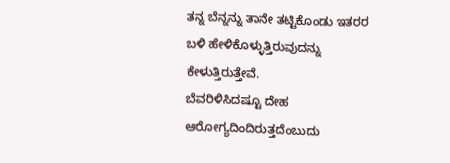ತನ್ನ ಬೆನ್ನನ್ನು ತಾನೇ ತಟ್ಟಿಕೊಂಡು ಇತರರ ಬಳಿ ಹೇಳಿಕೊಳ್ಳುತ್ತಿರುವುದನ್ನು ಕೇಳುತ್ತಿರುತ್ತೇವೆ.
ಬೆವರಿಳಿಸಿದಷ್ಟೂ ದೇಹ ಆರೋಗ್ಯದಿಂದಿರುತ್ತದೆಂಬುದು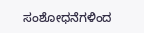ಸಂಶೋಧನೆಗಳಿಂದ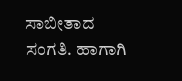ಸಾಬೀತಾದ ಸಂಗತಿ. ಹಾಗಾಗಿ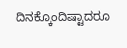ದಿನಕ್ಕೊಂದಿಷ್ಟಾದರೂ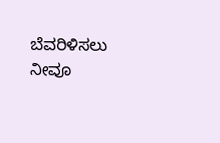ಬೆವರಿಳಿಸಲು ನೀವೂ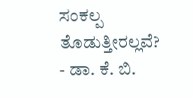ಸಂಕಲ್ಪ ತೊಡುತ್ತೀರಲ್ಲವೆ?
- ಡಾ. ಕೆ. ಬಿ.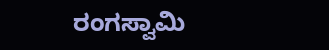ರಂಗಸ್ವಾಮಿ